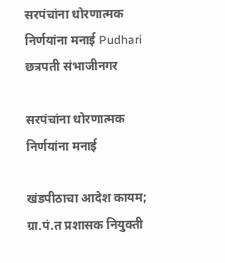सरपंचांना धोरणात्मक निर्णयांना मनाई Pudhari
छत्रपती संभाजीनगर

सरपंचांना धोरणात्मक निर्णयांना मनाई

खंडपीठाचा आदेश कायम; ग्रा.पं.त प्रशासक नियुक्ती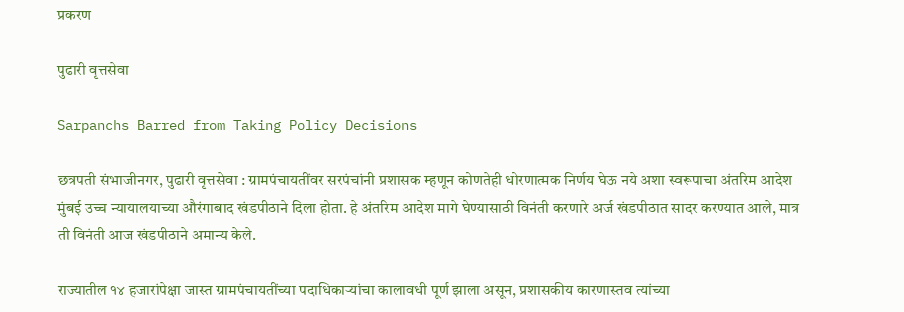प्रकरण

पुढारी वृत्तसेवा

Sarpanchs Barred from Taking Policy Decisions

छत्रपती संभाजीनगर, पुढारी वृत्तसेवा : ग्रामपंचायतींवर सरपंचांनी प्रशासक म्हणून कोणतेही धोरणात्मक निर्णय घेऊ नये अशा स्वरूपाचा अंतरिम आदेश मुंबई उच्च न्यायालयाच्या औरंगाबाद खंडपीठाने दिला होता. हे अंतरिम आदेश मागे घेण्यासाठी विनंती करणारे अर्ज खंडपीठात सादर करण्यात आले, मात्र ती विनंती आज खंडपीठाने अमान्य केले.

राज्यातील १४ हजारांपेक्षा जास्त ग्रामपंचायतींच्या पदाधिकाऱ्यांचा कालावधी पूर्ण झाला असून, प्रशासकीय कारणास्तव त्यांच्या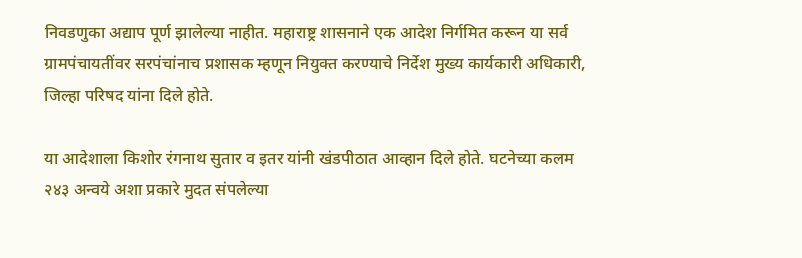निवडणुका अद्याप पूर्ण झालेल्या नाहीत. महाराष्ट्र शासनाने एक आदेश निर्गमित करून या सर्व ग्रामपंचायतींवर सरपंचांनाच प्रशासक म्हणून नियुक्त करण्याचे निर्देश मुख्य कार्यकारी अधिकारी, जिल्हा परिषद यांना दिले होते.

या आदेशाला किशोर रंगनाथ सुतार व इतर यांनी खंडपीठात आव्हान दिले होते. घटनेच्या कलम २४३ अन्वये अशा प्रकारे मुदत संपलेल्या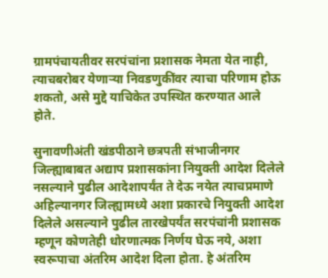ग्रामपंचायतीवर सरपंचांना प्रशासक नेमता येत नाही, त्याचबरोबर येणाऱ्या निवडणुकींवर त्याचा परिणाम होऊ शकतो, असे मुद्दे याचिकेत उपस्थित करण्यात आले होते.

सुनावणीअंती खंडपीठाने छत्रपती संभाजीनगर जिल्ह्याबाबत अद्याप प्रशासकांना नियुक्ती आदेश दिलेले नसल्याने पुढील आदेशापर्यंत ते देऊ नयेत त्याचप्रमाणे अहिल्यानगर जिल्ह्यामध्ये अशा प्रकारचे नियुक्ती आदेश दिलेले असल्याने पुढील तारखेपर्यंत सरपंचांनी प्रशासक म्हणून कोणतेही धोरणात्मक निर्णय घेऊ नये, अशा स्वरूपाचा अंतरिम आदेश दिला होता. हे अंतरिम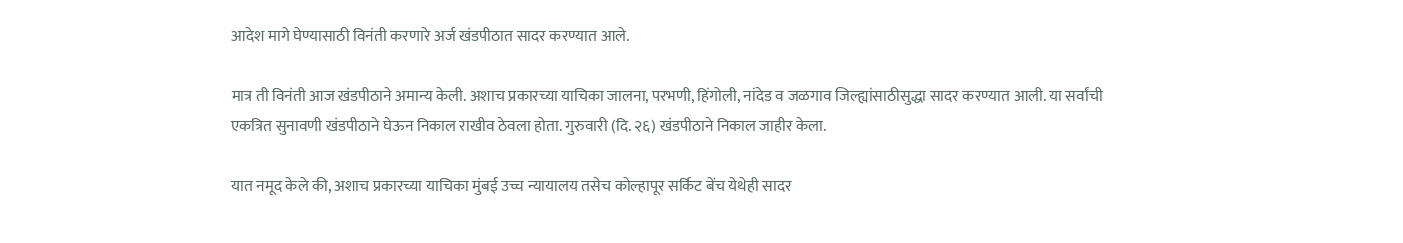आदेश मागे घेण्यासाठी विनंती करणारे अर्ज खंडपीठात सादर करण्यात आले.

मात्र ती विनंती आज खंडपीठाने अमान्य केली. अशाच प्रकारच्या याचिका जालना, परभणी, हिंगोली, नांदेड व जळगाव जिल्ह्यांसाठीसुद्धा सादर करण्यात आली. या सर्वांची एकत्रित सुनावणी खंडपीठाने घेऊन निकाल राखीव ठेवला होता. गुरुवारी (दि. २६) खंडपीठाने निकाल जाहीर केला.

यात नमूद केले की, अशाच प्रकारच्या याचिका मुंबई उच्च न्यायालय तसेच कोल्हापूर सर्किट बेंच येथेही सादर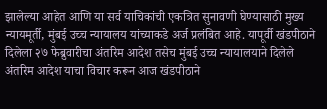झालेल्या आहेत आणि या सर्व याचिकांची एकत्रित सुनावणी घेण्यासाठी मुख्य न्यायमूर्ती, मुंबई उच्च न्यायालय यांच्याकडे अर्ज प्रलंबित आहे. यापूर्वी खंडपीठाने दिलेला २७ फेब्रुवारीचा अंतरिम आदेश तसेच मुंबई उच्च न्यायालयाने दिलेले अंतरिम आदेश याचा विचार करून आज खंडपीठाने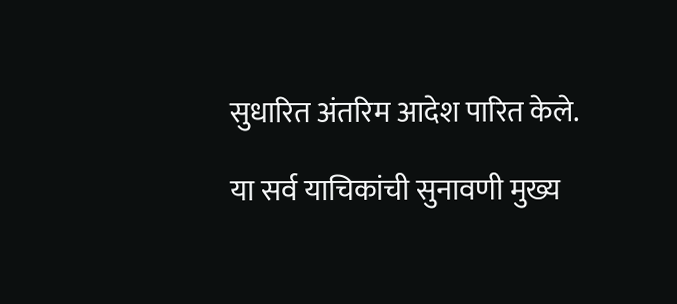सुधारित अंतरिम आदेश पारित केले.

या सर्व याचिकांची सुनावणी मुख्य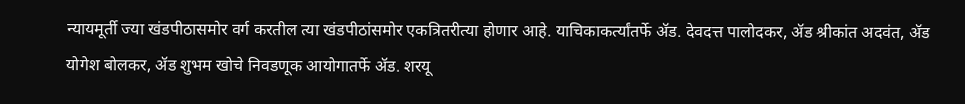न्यायमूर्ती ज्या खंडपीठासमोर वर्ग करतील त्या खंडपीठांसमोर एकत्रितरीत्या होणार आहे. याचिकाकर्त्यांतर्फे ॲड. देवदत्त पालोदकर, ॲड श्रीकांत अदवंत, ॲड योगेश बोलकर, ॲड शुभम खोचे निवडणूक आयोगातर्फे ॲड. शरयू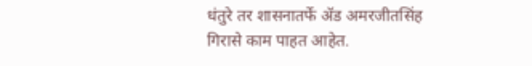धंतुरे तर शासनातर्फे ॲड अमरजीतसिंह गिरासे काम पाहत आहेत.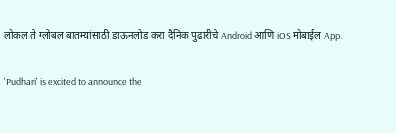लोकल ते ग्लोबल बातम्यांसाठी डाऊनलोड करा दैनिक पुढारीचे Android आणि iOS मोबाईल App.

'Pudhari' is excited to announce the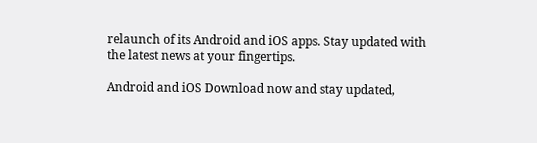relaunch of its Android and iOS apps. Stay updated with the latest news at your fingertips.

Android and iOS Download now and stay updated,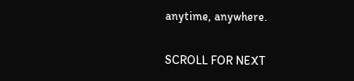anytime, anywhere.

SCROLL FOR NEXT